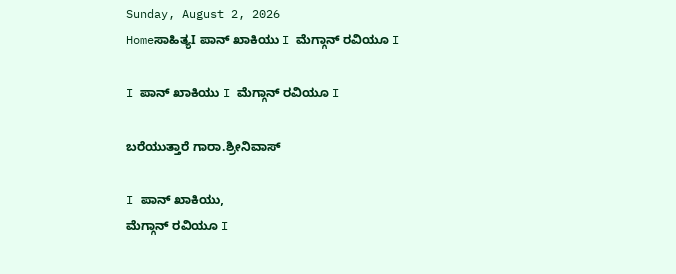Sunday, August 2, 2026
Homeಸಾಹಿತ್ಯI ಪಾನ್ ಖಾಕಿಯು I ಮೆಗ್ಗಾನ್ ರವಿಯೂ I

I ಪಾನ್ ಖಾಕಿಯು I ಮೆಗ್ಗಾನ್ ರವಿಯೂ I

ಬರೆಯುತ್ತಾರೆ ಗಾರಾ.ಶ್ರೀನಿವಾಸ್

I ಪಾನ್ ಖಾಕಿಯು,
ಮೆಗ್ಗಾನ್ ರವಿಯೂ I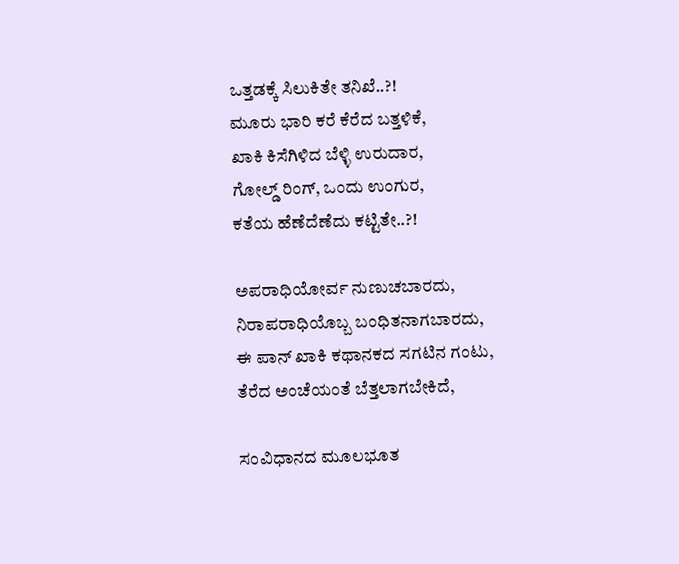ಒತ್ತಡಕ್ಕೆ ಸಿಲುಕಿತೇ ತನಿಖೆ..?!
ಮೂರು ಭಾರಿ ಕರೆ ಕೆರೆದ ಬತ್ತಳಿಕೆ,
ಖಾಕಿ ಕಿಸೆಗಿಳಿದ ಬೆಳ್ಳಿ ಉರುದಾರ,
ಗೋಲ್ಡ್ ರಿಂಗ್, ಒಂದು ಉಂಗುರ,
ಕತೆಯ ಹೆಣೆದೆಣೆದು ಕಟ್ಟಿತೇ..?!

ಅಪರಾಧಿಯೋರ್ವ ನುಣುಚಬಾರದು,
ನಿರಾಪರಾಧಿಯೊಬ್ಬ ಬಂಧಿತನಾಗಬಾರದು,
ಈ ಪಾನ್ ಖಾಕಿ ಕಥಾನಕದ ಸಗಟಿನ ಗಂಟು,
ತೆರೆದ ಅಂಚೆಯಂತೆ ಬೆತ್ತಲಾಗಬೇಕಿದೆ,

ಸಂವಿಧಾನದ ಮೂಲಭೂತ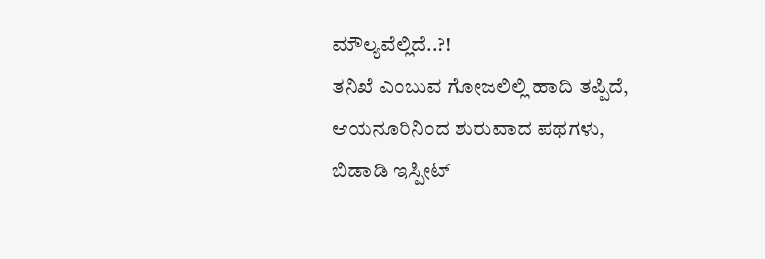ಮೌಲ್ಯವೆಲ್ಲಿದೆ..?!
ತನಿಖೆ ಎಂಬುವ ಗೋಜಲಿಲ್ಲಿ ಹಾದಿ ತಪ್ಪಿದೆ,
ಆಯನೂರಿನಿಂದ ಶುರುವಾದ ಪಥಗಳು,
ಬಿಡಾಡಿ ಇಸ್ಪೀಟ್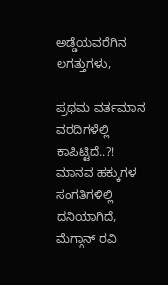ಅಡ್ಡೆಯವರೆಗಿನ ಲಗತ್ತುಗಳು,

ಪ್ರಥಮ ವರ್ತಮಾನ ವರದಿಗಳೆಲ್ಲಿ ಕಾಪಿಟ್ಟಿದೆ..?!
ಮಾನವ ಹಕ್ಕುಗಳ ಸಂಗತಿಗಳಿಲ್ಲಿ ದನಿಯಾಗಿದೆ,
ಮೆಗ್ಗಾನ್ ರವಿ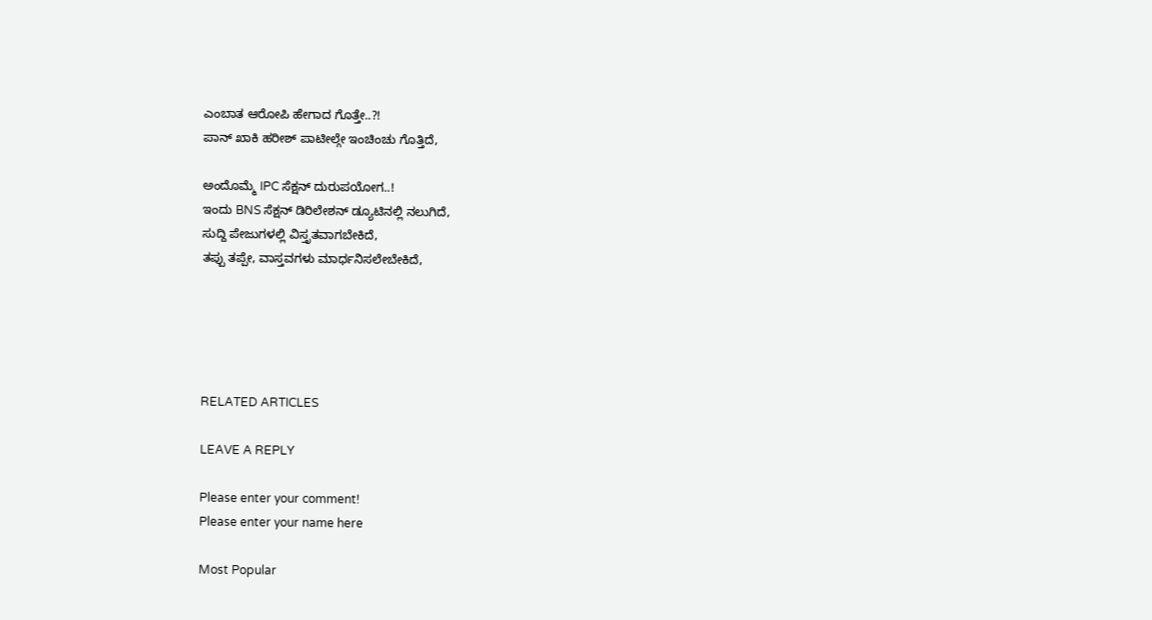ಎಂಬಾತ ಆರೋಪಿ ಹೇಗಾದ ಗೊತ್ತೇ..?!
ಪಾನ್ ಖಾಕಿ ಹರೀಶ್ ಪಾಟೀಲ್ಗೇ ಇಂಚಿಂಚು ಗೊತ್ತಿದೆ,

ಅಂದೊಮ್ಮೆ IPC ಸೆಕ್ಷನ್ ದುರುಪಯೋಗ..!
ಇಂದು BNS ಸೆಕ್ಷನ್ ಡಿರಿಲೇಶನ್ ಡ್ಯೂಟಿನಲ್ಲಿ ನಲುಗಿದೆ,
ಸುದ್ದಿ ಪೇಜುಗಳಲ್ಲಿ ವಿಸ್ತೃತವಾಗಬೇಕಿದೆ,
ತಪ್ಪು ತಪ್ಪೇ, ವಾಸ್ತವಗಳು ಮಾರ್ಧನಿಸಲೇಬೇಕಿದೆ,





RELATED ARTICLES

LEAVE A REPLY

Please enter your comment!
Please enter your name here

Most Popular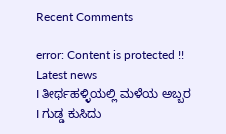Recent Comments

error: Content is protected !!
Latest news
I ತೀರ್ಥಹಳ್ಳಿಯಲ್ಲಿ ಮಳೆಯ ಅಬ್ಬರ I ಗುಡ್ಡ ಕುಸಿದು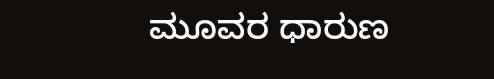ಮೂವರ ಧಾರುಣ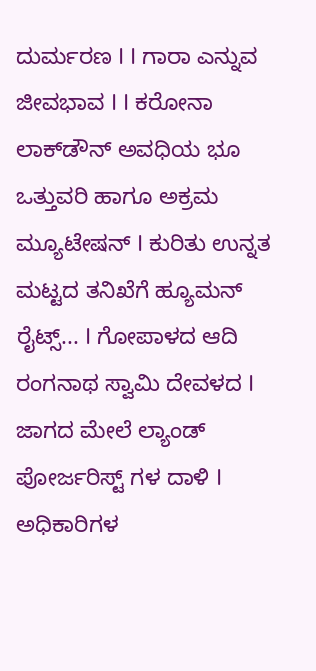ದುರ್ಮರಣ I I ಗಾರಾ ಎನ್ನುವ ಜೀವಭಾವ I I ಕರೋನಾ ಲಾಕ್‌ಡೌನ್ ಅವಧಿಯ ಭೂ ಒತ್ತುವರಿ ಹಾಗೂ ಅಕ್ರಮ ಮ್ಯೂಟೇಷನ್ I ಕುರಿತು ಉನ್ನತ ಮಟ್ಟದ ತನಿಖೆಗೆ ಹ್ಯೂಮನ್ ರೈಟ್ಸ್... I ಗೋಪಾಳದ ಆದಿ ರಂಗನಾಥ ಸ್ವಾಮಿ ದೇವಳದ I ಜಾಗದ ಮೇಲೆ ಲ್ಯಾಂಡ್ ಪೋರ್ಜರಿಸ್ಟ್ ಗಳ ದಾಳಿ I ಅಧಿಕಾರಿಗಳ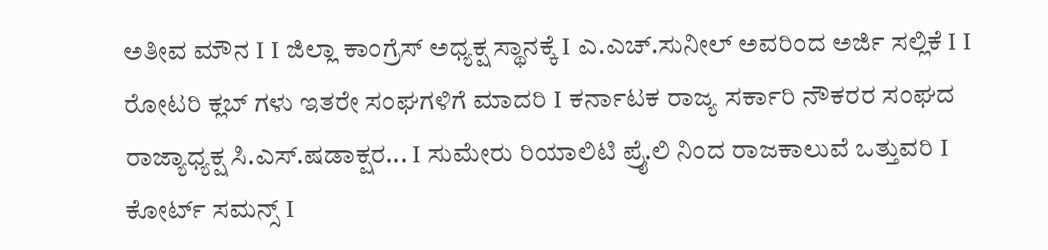ಅತೀವ ಮೌನ I I ಜಿಲ್ಲಾ ಕಾಂಗ್ರೆಸ್ ಅಧ್ಯಕ್ಷ ಸ್ಥಾನಕ್ಕೆ I ಎ.ಎಚ್.ಸುನೀಲ್ ಅವರಿಂದ ಅರ್ಜಿ ಸಲ್ಲಿಕೆ I I ರೋಟರಿ ಕ್ಲಬ್ ಗಳು ಇತರೇ ಸಂಘಗಳಿಗೆ ಮಾದರಿ I ಕರ್ನಾಟಕ ರಾಜ್ಯ ಸರ್ಕಾರಿ ನೌಕರರ ಸಂಘದ ರಾಜ್ಯಾಧ್ಯಕ್ಷ ಸಿ.ಎಸ್.ಷಡಾಕ್ಷರ... I ಸುಮೇರು ರಿಯಾಲಿಟಿ ಪ್ರೈ.ಲಿ ನಿಂದ ರಾಜಕಾಲುವೆ ಒತ್ತುವರಿ‌ I ಕೋರ್ಟ್ ಸಮನ್ಸ್ I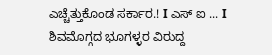ಎಚ್ಚೆತ್ತುಕೊಂಡ ಸರ್ಕಾರ.! I ಎಸ್ ಐ ... I ಶಿವಮೊಗ್ಗದ ಭೂಗಳ್ಳರ ವಿರುದ್ದ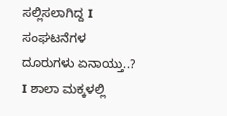ಸಲ್ಲಿಸಲಾಗಿದ್ದ I ಸಂಘಟನೆಗಳ ದೂರುಗಳು ಏನಾಯ್ತು..? I ಶಾಲಾ ಮಕ್ಕಳಲ್ಲಿ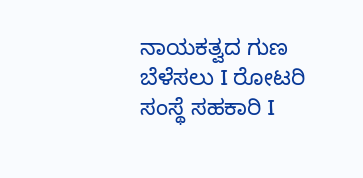ನಾಯಕತ್ವದ ಗುಣ ಬೆಳೆಸಲು I ರೋಟರಿ ಸಂಸ್ಥೆ ಸಹಕಾರಿ I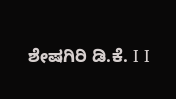ಶೇಷಗಿರಿ ಡಿ.ಕೆ. I I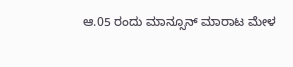ಆ.05 ರಂದು ಮಾನ್ಸೂನ್ ಮಾರಾಟ ಮೇಳ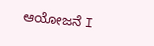ಆಯೋಜನೆ I